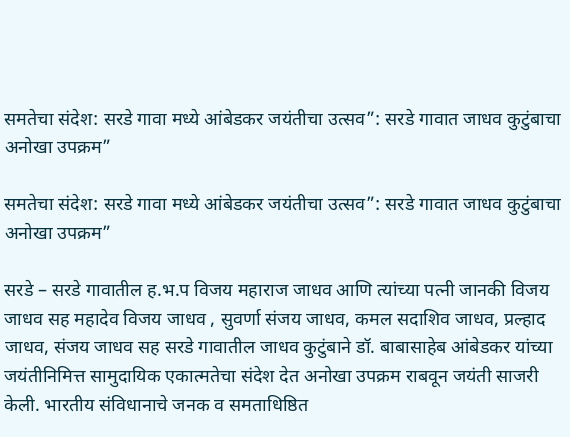समतेचा संदेश: सरडे गावा मध्ये आंबेडकर जयंतीचा उत्सव”: सरडे गावात जाधव कुटुंबाचा अनोखा उपक्रम”

समतेचा संदेश: सरडे गावा मध्ये आंबेडकर जयंतीचा उत्सव”: सरडे गावात जाधव कुटुंबाचा अनोखा उपक्रम”

सरडे – सरडे गावातील ह.भ.प विजय महाराज जाधव आणि त्यांच्या पत्नी जानकी विजय जाधव सह महादेव विजय जाधव , सुवर्णा संजय जाधव, कमल सदाशिव जाधव, प्रल्हाद जाधव, संजय जाधव सह सरडे गावातील जाधव कुटुंबाने डॉ. बाबासाहेब आंबेडकर यांच्या जयंतीनिमित्त सामुदायिक एकात्मतेचा संदेश देत अनोखा उपक्रम राबवून जयंती साजरी केली. भारतीय संविधानाचे जनक व समताधिष्ठित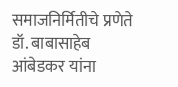समाजनिर्मितीचे प्रणेते डॉ. बाबासाहेब आंबेडकर यांना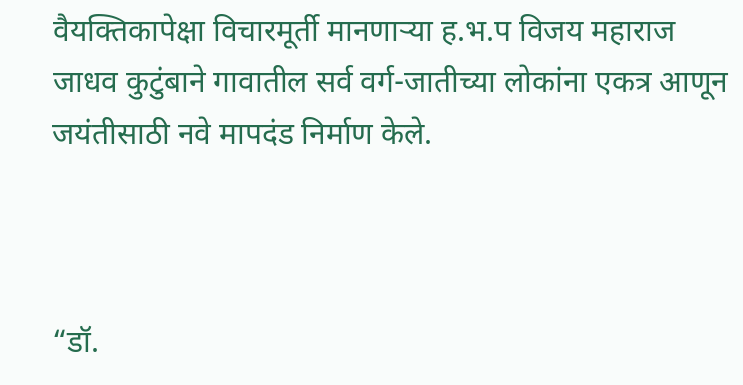वैयक्तिकापेक्षा विचारमूर्ती मानणाऱ्या ह.भ.प विजय महाराज जाधव कुटुंबाने गावातील सर्व वर्ग-जातीच्या लोकांना एकत्र आणून जयंतीसाठी नवे मापदंड निर्माण केले.



“डॉ.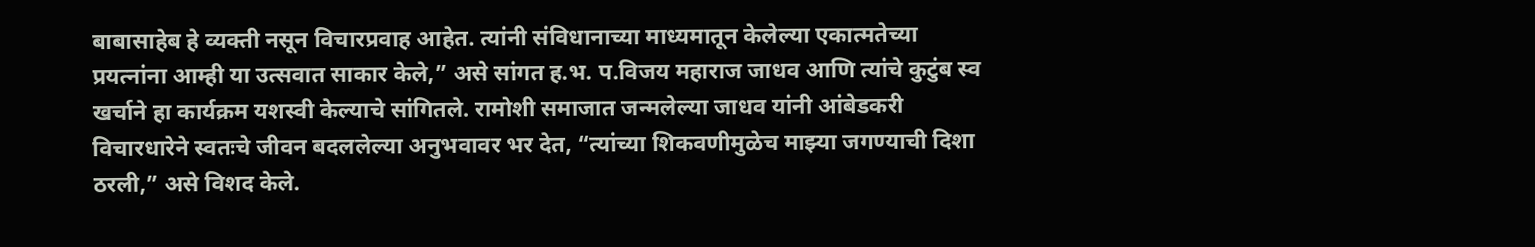बाबासाहेब हे व्यक्ती नसून विचारप्रवाह आहेत. त्यांनी संविधानाच्या माध्यमातून केलेल्या एकात्मतेच्या प्रयत्नांना आम्ही या उत्सवात साकार केले,” असे सांगत ह.भ. प.विजय महाराज जाधव आणि त्यांचे कुटुंब स्व खर्चाने हा कार्यक्रम यशस्वी केल्याचे सांगितले. रामोशी समाजात जन्मलेल्या जाधव यांनी आंबेडकरी विचारधारेने स्वतःचे जीवन बदललेल्या अनुभवावर भर देत, “त्यांच्या शिकवणीमुळेच माझ्या जगण्याची दिशा ठरली,” असे विशद केले.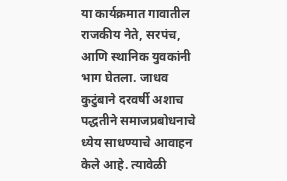या कार्यक्रमात गावातील राजकीय नेते, सरपंच, आणि स्थानिक युवकांनी भाग घेतला. जाधव कुटुंबाने दरवर्षी अशाच पद्धतीने समाजप्रबोधनाचे ध्येय साधण्याचे आवाहन केले आहे. त्यावेळी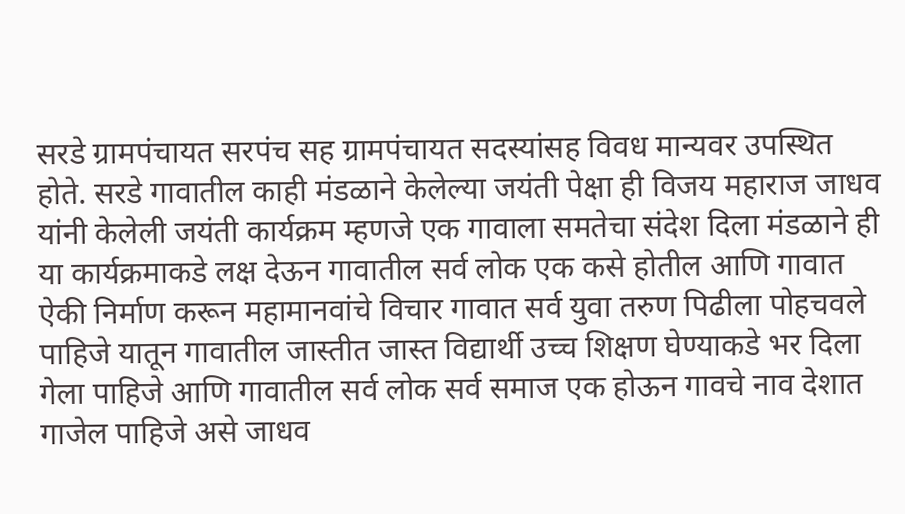सरडे ग्रामपंचायत सरपंच सह ग्रामपंचायत सदस्यांसह विवध मान्यवर उपस्थित होते. सरडे गावातील काही मंडळाने केलेल्या जयंती पेक्षा ही विजय महाराज जाधव यांनी केलेली जयंती कार्यक्रम म्हणजे एक गावाला समतेचा संदेश दिला मंडळाने ही या कार्यक्रमाकडे लक्ष देऊन गावातील सर्व लोक एक कसे होतील आणि गावात ऐकी निर्माण करून महामानवांचे विचार गावात सर्व युवा तरुण पिढीला पोहचवले पाहिजे यातून गावातील जास्तीत जास्त विद्यार्थी उच्च शिक्षण घेण्याकडे भर दिला गेला पाहिजे आणि गावातील सर्व लोक सर्व समाज एक होऊन गावचे नाव देशात गाजेल पाहिजे असे जाधव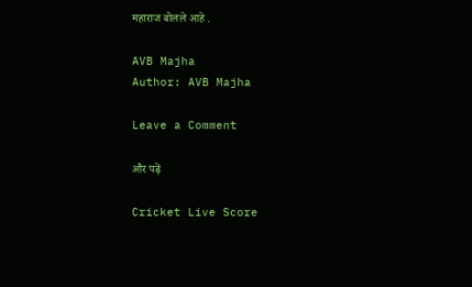महाराज बोलले आहे .

AVB Majha
Author: AVB Majha

Leave a Comment

और पढ़ें

Cricket Live Score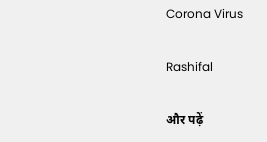Corona Virus

Rashifal

और पढ़ें